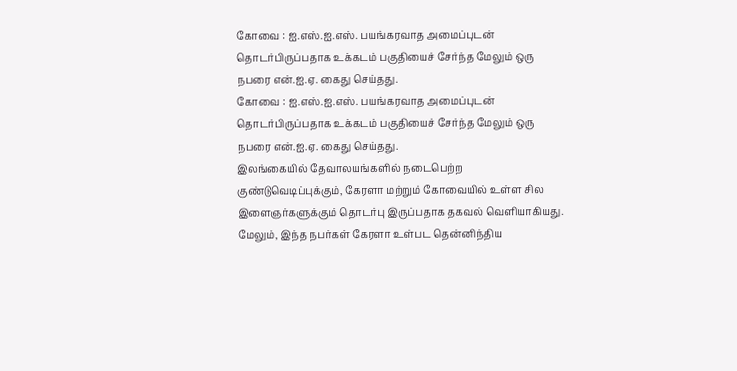கோவை : ஐ.எஸ்.ஐ.எஸ். பயங்கரவாத அமைப்புடன் தொடர்பிருப்பதாக உக்கடம் பகுதியைச் சேர்ந்த மேலும் ஒரு நபரை என்.ஐ.ஏ. கைது செய்தது.
கோவை : ஐ.எஸ்.ஐ.எஸ். பயங்கரவாத அமைப்புடன் தொடர்பிருப்பதாக உக்கடம் பகுதியைச் சேர்ந்த மேலும் ஒரு நபரை என்.ஐ.ஏ. கைது செய்தது.
இலங்கையில் தேவாலயங்களில் நடைபெற்ற குண்டுவெடிப்புக்கும், கேரளா மற்றும் கோவையில் உள்ள சில இளைஞர்களுக்கும் தொடர்பு இருப்பதாக தகவல் வெளியாகியது. மேலும், இந்த நபர்கள் கேரளா உள்பட தென்னிந்திய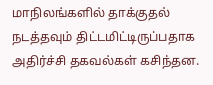மாநிலங்களில் தாக்குதல் நடத்தவும் திட்டமிட்டிருப்பதாக அதிர்ச்சி தகவல்கள் கசிந்தன.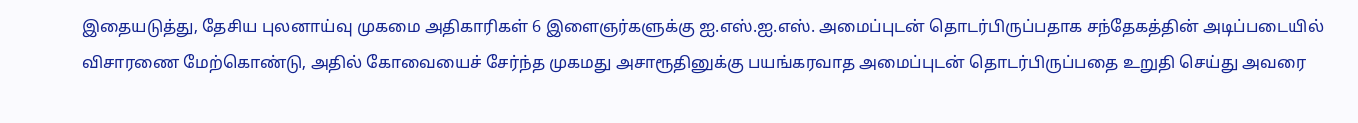இதையடுத்து, தேசிய புலனாய்வு முகமை அதிகாரிகள் 6 இளைஞர்களுக்கு ஐ.எஸ்.ஐ.எஸ். அமைப்புடன் தொடர்பிருப்பதாக சந்தேகத்தின் அடிப்படையில் விசாரணை மேற்கொண்டு, அதில் கோவையைச் சேர்ந்த முகமது அசாரூதினுக்கு பயங்கரவாத அமைப்புடன் தொடர்பிருப்பதை உறுதி செய்து அவரை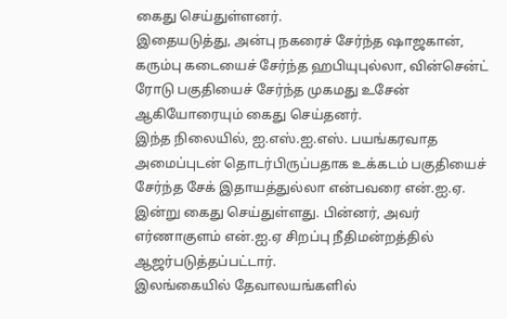கைது செய்துள்ளனர்.
இதையடுத்து, அன்பு நகரைச் சேர்ந்த ஷாஜகான், கரும்பு கடையைச் சேர்ந்த ஹபியுபுல்லா, வின்சென்ட் ரோடு பகுதியைச் சேர்ந்த முகமது உசேன் ஆகியோரையும் கைது செய்தனர்.
இந்த நிலையில், ஐ.எஸ்.ஐ.எஸ். பயங்கரவாத அமைப்புடன் தொடர்பிருப்பதாக உக்கடம் பகுதியைச் சேர்ந்த சேக் இதாயத்துல்லா என்பவரை என்.ஐ.ஏ. இன்று கைது செய்துள்ளது. பின்னர், அவர் எர்ணாகுளம் என்.ஐ.ஏ சிறப்பு நீதிமன்றத்தில் ஆஜர்படுத்தப்பட்டார்.
இலங்கையில் தேவாலயங்களில்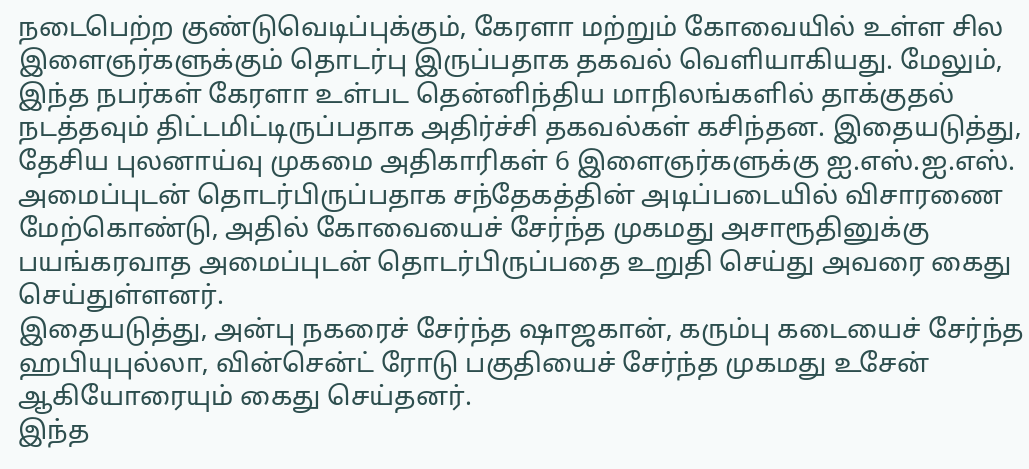நடைபெற்ற குண்டுவெடிப்புக்கும், கேரளா மற்றும் கோவையில் உள்ள சில இளைஞர்களுக்கும் தொடர்பு இருப்பதாக தகவல் வெளியாகியது. மேலும், இந்த நபர்கள் கேரளா உள்பட தென்னிந்திய மாநிலங்களில் தாக்குதல் நடத்தவும் திட்டமிட்டிருப்பதாக அதிர்ச்சி தகவல்கள் கசிந்தன. இதையடுத்து, தேசிய புலனாய்வு முகமை அதிகாரிகள் 6 இளைஞர்களுக்கு ஐ.எஸ்.ஐ.எஸ். அமைப்புடன் தொடர்பிருப்பதாக சந்தேகத்தின் அடிப்படையில் விசாரணை மேற்கொண்டு, அதில் கோவையைச் சேர்ந்த முகமது அசாரூதினுக்கு பயங்கரவாத அமைப்புடன் தொடர்பிருப்பதை உறுதி செய்து அவரை கைது செய்துள்ளனர்.
இதையடுத்து, அன்பு நகரைச் சேர்ந்த ஷாஜகான், கரும்பு கடையைச் சேர்ந்த ஹபியுபுல்லா, வின்சென்ட் ரோடு பகுதியைச் சேர்ந்த முகமது உசேன் ஆகியோரையும் கைது செய்தனர்.
இந்த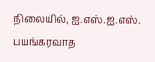நிலையில், ஐ.எஸ்.ஐ.எஸ். பயங்கரவாத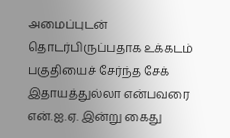அமைப்புடன் தொடர்பிருப்பதாக உக்கடம் பகுதியைச் சேர்ந்த சேக் இதாயத்துல்லா என்பவரை என்.ஐ.ஏ. இன்று கைது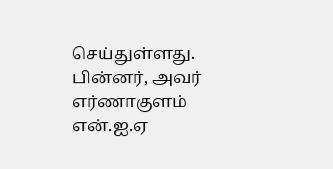செய்துள்ளது. பின்னர், அவர் எர்ணாகுளம் என்.ஐ.ஏ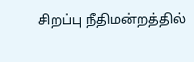சிறப்பு நீதிமன்றத்தில்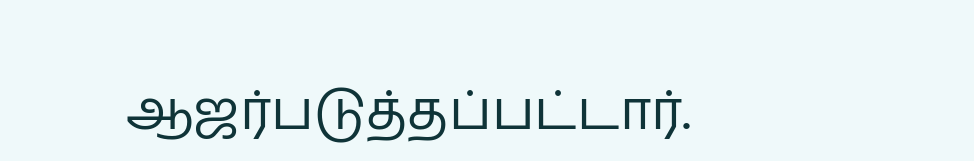ஆஜர்படுத்தப்பட்டார்.